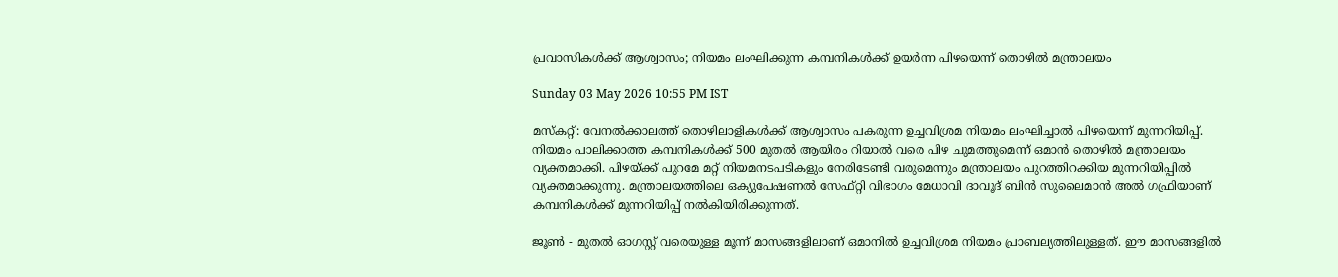പ്രവാസികള്‍ക്ക് ആശ്വാസം; നിയമം ലംഘിക്കുന്ന കമ്പനികള്‍ക്ക് ഉയര്‍ന്ന പിഴയെന്ന് തൊഴില്‍ മന്ത്രാലയം

Sunday 03 May 2026 10:55 PM IST

മസ്‌കറ്റ്: വേനല്‍ക്കാലത്ത് തൊഴിലാളികള്‍ക്ക് ആശ്വാസം പകരുന്ന ഉച്ചവിശ്രമ നിയമം ലംഘിച്ചാല്‍ പിഴയെന്ന് മുന്നറിയിപ്പ്. നിയമം പാലിക്കാത്ത കമ്പനികള്‍ക്ക് 500 മുതല്‍ ആയിരം റിയാല്‍ വരെ പിഴ ചുമത്തുമെന്ന് ഒമാന്‍ തൊഴില്‍ മന്ത്രാലയം വ്യക്തമാക്കി. പിഴയ്ക്ക് പുറമേ മറ്റ് നിയമനടപടികളും നേരിടേണ്ടി വരുമെന്നും മന്ത്രാലയം പുറത്തിറക്കിയ മുന്നറിയിപ്പില്‍ വ്യക്തമാക്കുന്നു. മന്ത്രാലയത്തിലെ ഒക്യുപേഷണല്‍ സേഫ്റ്റി വിഭാഗം മേധാവി ദാവൂദ് ബിന്‍ സുലൈമാന്‍ അല്‍ ഗഫ്രിയാണ് കമ്പനികള്‍ക്ക് മുന്നറിയിപ്പ് നല്‍കിയിരിക്കുന്നത്.

ജൂണ്‍ - മുതല്‍ ഓഗസ്റ്റ് വരെയുള്ള മൂന്ന് മാസങ്ങളിലാണ് ഒമാനില്‍ ഉച്ചവിശ്രമ നിയമം പ്രാബല്യത്തിലുള്ളത്. ഈ മാസങ്ങളില്‍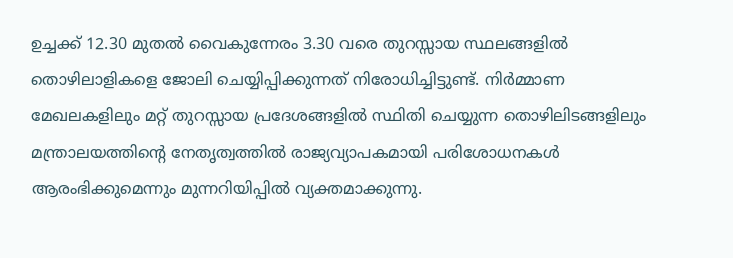ഉച്ചക്ക് 12.30 മുതല്‍ വൈകുന്നേരം 3.30 വരെ തുറസ്സായ സ്ഥലങ്ങളില്‍ തൊഴിലാളികളെ ജോലി ചെയ്യിപ്പിക്കുന്നത് നിരോധിച്ചിട്ടുണ്ട്. നിര്‍മ്മാണ മേഖലകളിലും മറ്റ് തുറസ്സായ പ്രദേശങ്ങളില്‍ സ്ഥിതി ചെയ്യുന്ന തൊഴിലിടങ്ങളിലും മന്ത്രാലയത്തിന്റെ നേതൃത്വത്തില്‍ രാജ്യവ്യാപകമായി പരിശോധനകള്‍ ആരംഭിക്കുമെന്നും മുന്നറിയിപ്പില്‍ വ്യക്തമാക്കുന്നു.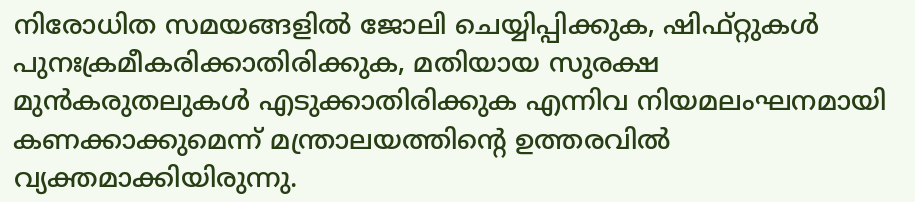നിരോധിത സമയങ്ങളില്‍ ജോലി ചെയ്യിപ്പിക്കുക, ഷിഫ്റ്റുകള്‍ പുനഃക്രമീകരിക്കാതിരിക്കുക, മതിയായ സുരക്ഷ മുന്‍കരുതലുകള്‍ എടുക്കാതിരിക്കുക എന്നിവ നിയമലംഘനമായി കണക്കാക്കുമെന്ന് മന്ത്രാലയത്തിന്റെ ഉത്തരവില്‍ വ്യക്തമാക്കിയിരുന്നു.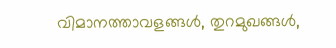വിമാനത്താവളങ്ങള്‍, തുറമുഖങ്ങള്‍,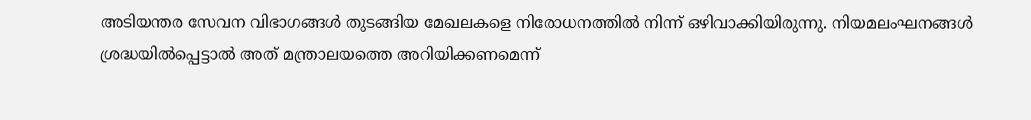അടിയന്തര സേവന വിഭാഗങ്ങള്‍ തുടങ്ങിയ മേഖലകളെ നിരോധനത്തില്‍ നിന്ന് ഒഴിവാക്കിയിരുന്നു. നിയമലംഘനങ്ങള്‍ ശ്രദ്ധയില്‍പ്പെട്ടാല്‍ അത് മന്ത്രാലയത്തെ അറിയിക്കണമെന്ന്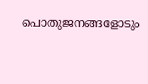പൊതുജനങ്ങളോടും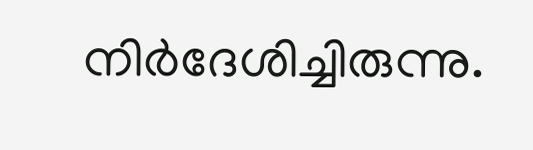നിര്‍ദേശിച്ചിരുന്നു.